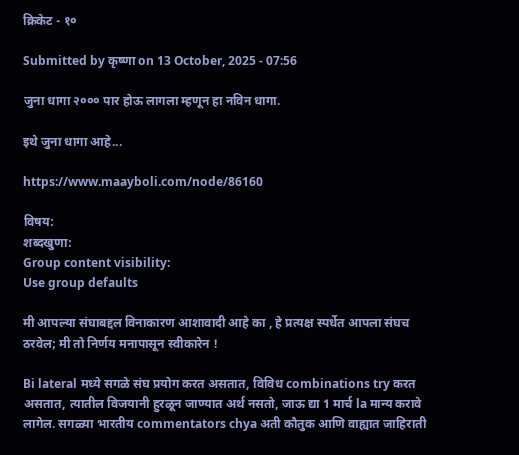क्रिकेट - १०

Submitted by कृष्णा on 13 October, 2025 - 07:56

जुना धागा २००० पार होऊ लागला म्हणून हा नविन धागा.

इथे जुना धागा आहे...

https://www.maayboli.com/node/86160

विषय:
शब्दखुणा:
Group content visibility:
Use group defaults

मी आपल्या संघाबद्दल विनाकारण आशावादी आहे का , हे प्रत्यक्ष स्पर्धेत आपला संघच ठरवेल; मी तो निर्णय मनापासून स्वीकारेन !

Bi lateral मध्ये सगळे संघ प्रयोग करत असतात, विविध combinations try करत असतात, त्यातील विजयानी हुरळून जाण्यात अर्थ नसतो, जाऊ द्या 1 मार्च la मान्य करावे लागेल. सगळ्या भारतीय commentators chya अती कौतुक आणि वाह्यात जाहिराती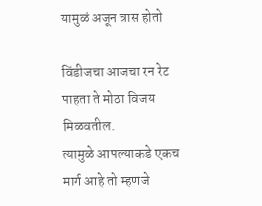यामुळं अजून त्रास होतो

विंडीजचा आजचा रन रेट पाहता ते मोठा विजय मिळवतील.
त्यामुळे आपल्याकडे एकच मार्ग आहे तो म्हणजे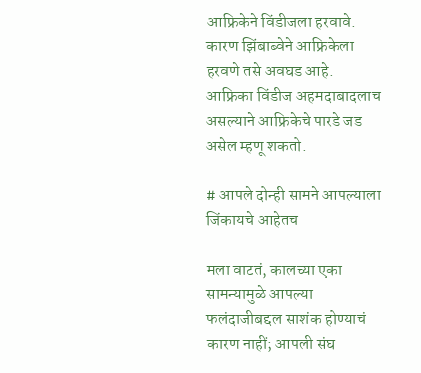आफ्रिकेने विंडीजला हरवावे.
कारण झिंबाब्वेने आफ्रिकेला हरवणे तसे अवघड आहे.
आफ्रिका विंडीज अहमदाबादलाच असल्याने आफ्रिकेचे पारडे जड असेल म्हणू शकतो.

# आपले दोन्ही सामने आपल्याला जिंकायचे आहेतच

मला वाटतं, कालच्या एका सामन्यामुळे आपल्या फलंदाजीबद्दल साशंक होण्याचं कारण नाहीं; आपली संघ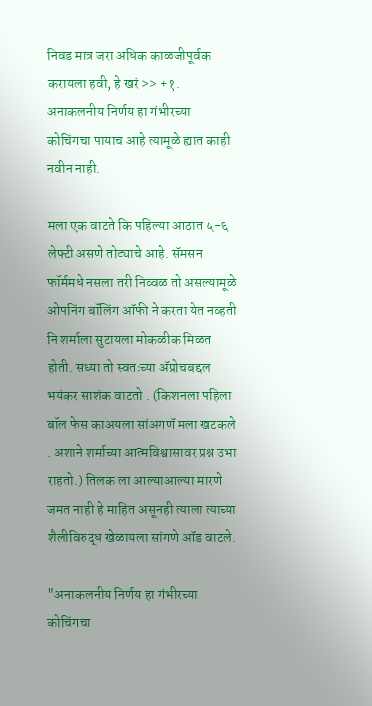निवड मात्र जरा अधिक काळजीपूर्वक करायला हवी, हे खरं >> +१. अनाकलनीय निर्णय हा गंभीरच्या कोचिंगचा पायाच आहे त्यामूळे ह्यात काही नवीन नाही.

मला एक वाटते कि पहिल्या आठात ५-६ लेफ्टी असणे तोट्याचे आहे. सॅमसन फॉर्ममधे नसला तरी निव्वळ तो असल्यामूळे ओपनिंग बॉलिंग ऑफी ने करता येत नव्हती नि शर्माला सुटायला मोकळीक मिळत होती. सध्या तो स्वतःच्या अ‍ॅप्रोचबद्दल भयंकर साशंक वाटतो . (किशनला पहिला बॉल फेस काअयला सांअगणॅ मला खटकले . अशाने शर्माच्या आत्मविश्वासावर प्रश्न उभा राहतो.) तिलक ला आल्याआल्या मारणे जमत नाही हे माहित असूनही त्याला त्याच्या शैलीविरुद्ध खेळायला सांगणे ऑड वाटले.

"अनाकलनीय निर्णय हा गंभीरच्या कोचिंगचा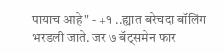पायाच आहे" - +१ ..ह्यात बरेचदा बॉलिंग भरडली जाते. जर ७ बॅट्समेन फार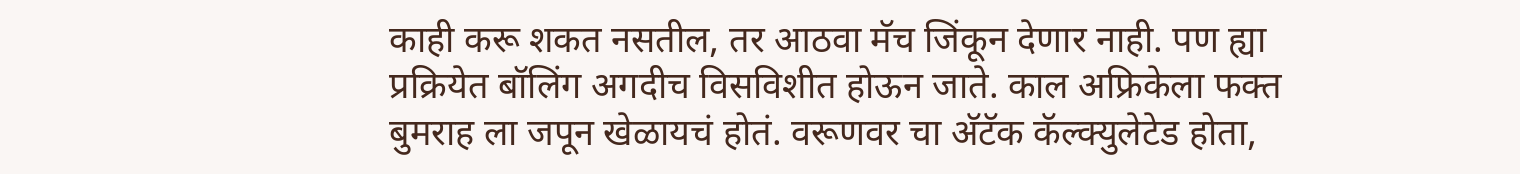काही करू शकत नसतील, तर आठवा मॅच जिंकून देणार नाही. पण ह्या प्रक्रियेत बॉलिंग अगदीच विसविशीत होऊन जाते. काल अफ्रिकेला फक्त बुमराह ला जपून खेळायचं होतं. वरूणवर चा अ‍ॅटॅक कॅल्क्युलेटेड होता,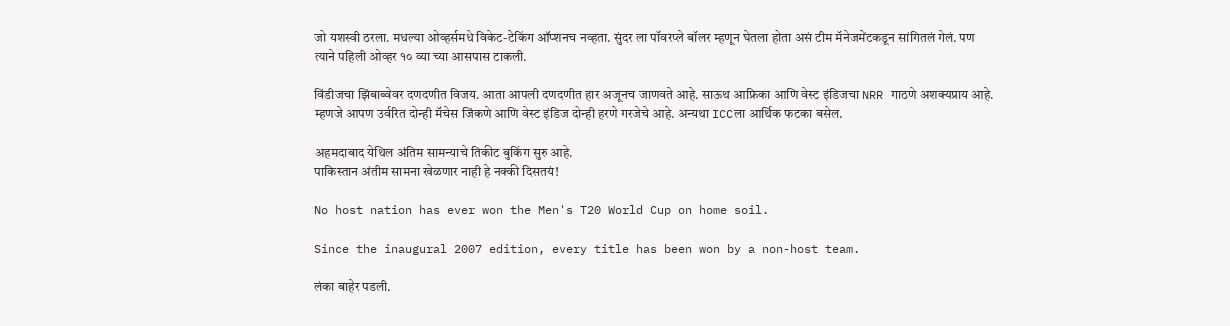जो यशस्वी ठरला. मधल्या ओव्हर्समधे विकेट-टेकिंग ऑप्शनच नव्हता. सुंदर ला पॉवरप्ले बॉलर म्हणून घेतला होता असं टीम मॅनेजमेंटकडून सांगितलं गेलं. पण त्याने पहिली ओव्हर १० व्या च्या आसपास टाकली.

विंडीजचा झिंबाब्वेवर दणदणीत विजय. आता आपली दणदणीत हार अजूनच जाणवते आहे. साऊथ आफ्रिका आणि वेस्ट इंडिजचा NRR गाठणे अशक्यप्राय आहे. म्हणजे आपण उर्वरित दोन्ही मॅचेस जिंकणे आणि वेस्ट इंडिज दोन्ही हरणे गरजेचे आहे. अन्यथा ICCला आर्थिक फटका बसेल.

अहमदाबाद येथिल अंतिम सामन्याचे तिकीट बुकिंग सुरु आहे.
पाकिस्तान अंतीम सामना खेळणार नाही हे नक्की दिसतयं!

No host nation has ever won the Men's T20 World Cup on home soil.

Since the inaugural 2007 edition, every title has been won by a non-host team.

लंका बाहेर पडली.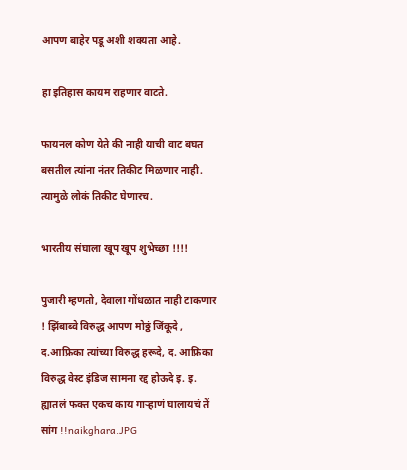आपण बाहेर पडू अशी शक्यता आहे.

हा इतिहास कायम राहणार वाटते.

फायनल कोण येते की नाही याची वाट बघत बसतील त्यांना नंतर तिकीट मिळणार नाही. त्यामुळे लोकं तिकीट घेणारच.

भारतीय संघाला खूप खूप शुभेच्छा !!!!

पुजारी म्हणतो, देवाला गोंधळात नाही टाकणार ! झिंबाब्वे विरुद्ध आपण मोठ्ठं जिंकूदे , द.आफ्रिका त्यांच्या विरुद्ध हरूदे, द. आफ्रिका विरुद्ध वेस्ट इंडिज सामना रद्द होऊदे इ. इ. ह्यातलं फक्त एकच काय गाऱ्हाणं घालायचं तें सांग !!naikghara.JPG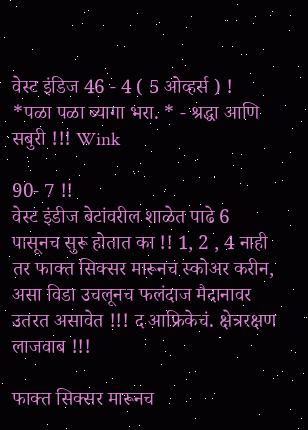वेस्ट इंडिज 46 - 4 ( 5 ओव्हर्स ) !
*पळा पळा ब्यागा भरा. * - श्रद्धा आणि सबुरी !!! Wink

90- 7 !!
वेस्ट इंडीज बेटांवरील शाळेत पाढे 6 पासूनच सुरू होतात का !! 1, 2 , 4 नाही तर फाक्त सिक्सर मारूनच स्कोअर करीन, असा विडा उचलूनच फलंदाज मैदानावर उतरत असावेत !!! द आफ्रिकेचं. क्षेत्ररक्षण लाजवाब !!!

फाक्त सिक्सर मारूनच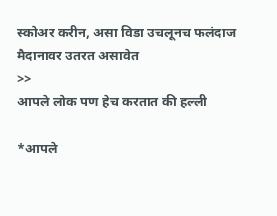स्कोअर करीन, असा विडा उचलूनच फलंदाज मैदानावर उतरत असावेत
>>
आपले लोक पण हेच करतात की हल्ली

*आपले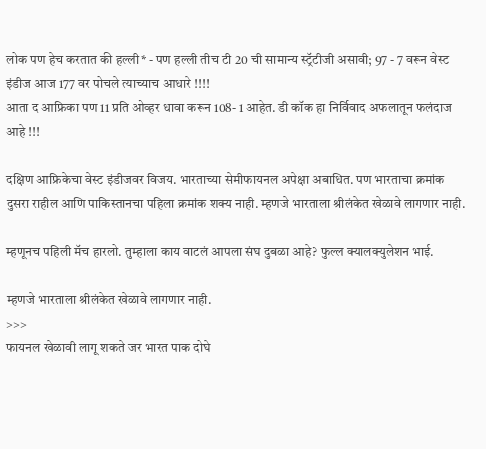लोक पण हेच करतात की हल्ली* - पण हल्ली तीच टी 20 ची सामान्य स्ट्रॅटीजी असावी; 97 - 7 वरून वेस्ट इंडीज आज 177 वर पोचले त्याच्याच आधारे !!!!
आता द आफ्रिका पण 11 प्रति ओव्हर धावा करून 108- 1 आहेत. डी कॉक हा निर्विवाद अफलातून फलंदाज आहे !!!

दक्षिण आफ्रिकेचा वेस्ट इंडीजवर विजय. भारताच्या सेमीफायनल अपेक्षा अबाधित. पण भारताचा क्रमांक दुसरा राहील आणि पाकिस्तानचा पहिला क्रमांक शक्य नाही. म्हणजे भारताला श्रीलंकेत खेळावे लागणार नाही.

म्हणूनच पहिली मॅच हारलो. तुम्हाला काय वाटलं आपला संघ दुबळा आहे? फुल्ल क्यालक्युलेशन भाई.

म्हणजे भारताला श्रीलंकेत खेळावे लागणार नाही.
>>>
फायनल खेळावी लागू शकते जर भारत पाक दोघे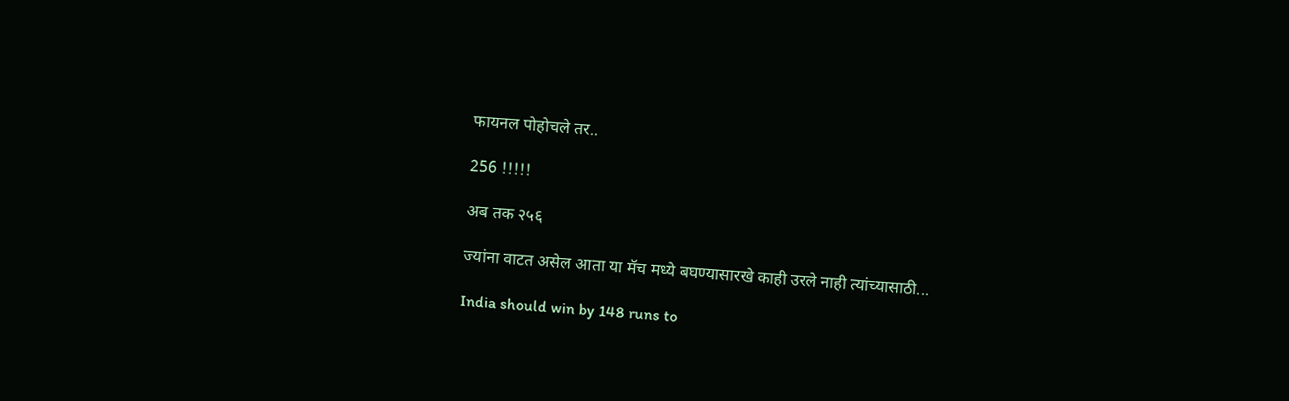फायनल पोहोचले तर..

256 !!!!!

अब तक २५६

ज्यांना वाटत असेल आता या मॅच मध्ये बघण्यासारखे काही उरले नाही त्यांच्यासाठी...

India should win by 148 runs to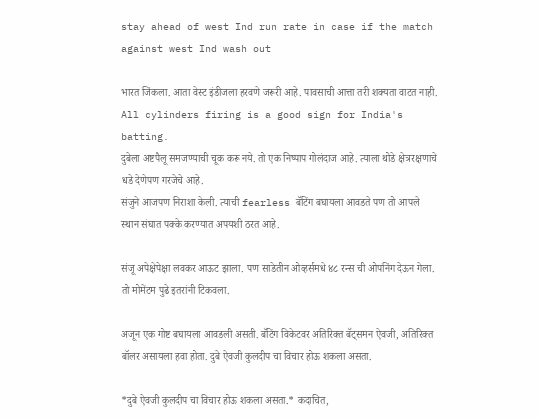stay ahead of west Ind run rate in case if the match against west Ind wash out

भारत जिंकला. आता वेस्ट इंडीजला हरवणे जरूरी आहे. पावसाची आत्ता तरी शक्यता वाटत नाही.
All cylinders firing is a good sign for India's batting.
दुबेला अष्टपैलू समजण्याची चूक करू नये. तो एक निष्पाप गोलंदाज आहे. त्याला थोडे क्षेत्ररक्षणाचे धडे देणेपण गरजेचे आहे.
संजुने आजपण निराशा केली. त्याची fearless बॅटिंग बघायला आवडते पण तो आपले स्थान संघात पक्के करण्यात अपयशी ठरत आहे.

संजू अपेक्षेपेक्षा लवकर आऊट झाला. पण साडेतीन ओव्हर्समधे ४८ रन्स ची ओपनिंग देऊन गेला. तो मोमेंटम पुढे इतरांनी टिकवला.

अजून एक गोष्ट बघायला आवडली असती. बॅटिंग विकेटवर अतिरिक्त बॅट्समन ऐवजी, अतिरिक्त बॉलर असायला हवा होता. दुबे ऐवजी कुलदीप चा विचार होऊ शकला असता.

*दुबे ऐवजी कुलदीप चा विचार होऊ शकला असता.* कदाचित,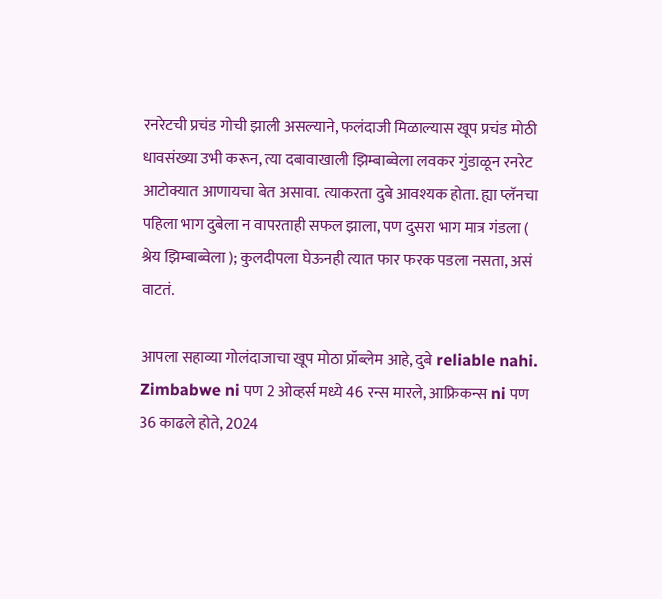रनरेटची प्रचंड गोची झाली असल्याने, फलंदाजी मिळाल्यास खूप प्रचंड मोठी धावसंख्या उभी करून, त्या दबावाखाली झिम्बाब्वेला लवकर गुंडाळून रनरेट आटोक्यात आणायचा बेत असावा. त्याकरता दुबे आवश्यक होता. ह्या प्लॅनचा पहिला भाग दुबेला न वापरताही सफल झाला, पण दुसरा भाग मात्र गंडला ( श्रेय झिम्बाब्वेला ); कुलदीपला घेऊनही त्यात फार फरक पडला नसता, असं वाटतं.

आपला सहाव्या गोलंदाजाचा खूप मोठा प्रॉब्लेम आहे, दुबे reliable nahi. Zimbabwe ni पण 2 ओव्हर्स मध्ये 46 रन्स मारले, आफ्रिकन्स ni पण 36 काढले होते, 2024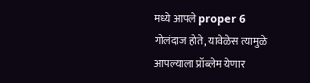मध्ये आपले proper 6 गोलंदाज होते, यावेळेस त्यामुळे आपल्याला प्रॉब्लेम येणार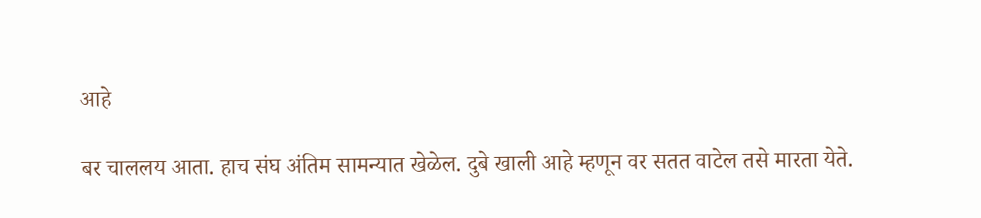आहे

बर चाललय आता. हाच संघ अंतिम सामन्यात खेळेल. दुबे खाली आहे म्हणून वर सतत वाटेल तसे मारता येते.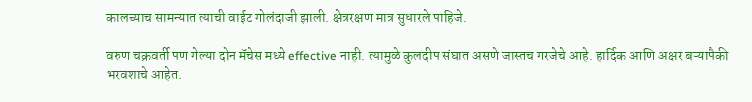कालच्याच सामन्यात त्याची वाईट गोलंदाजी झाली. क्षेत्ररक्षण मात्र सुधारले पाहिजे.

वरुण चक्रवर्ती पण गेल्या दोन मॅचेस मध्ये effective नाही. त्यामुळे कुलदीप संघात असणे जास्तच गरजेचे आहे. हार्दिक आणि अक्षर बऱ्यापैकी भरवशाचे आहेत.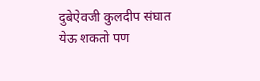दुबेऐवजी कुलदीप संघात येऊ शकतो पण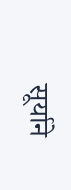सूर्याने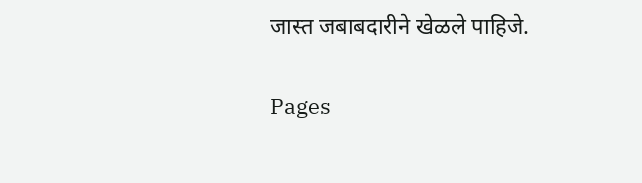जास्त जबाबदारीने खेळले पाहिजे.

Pages